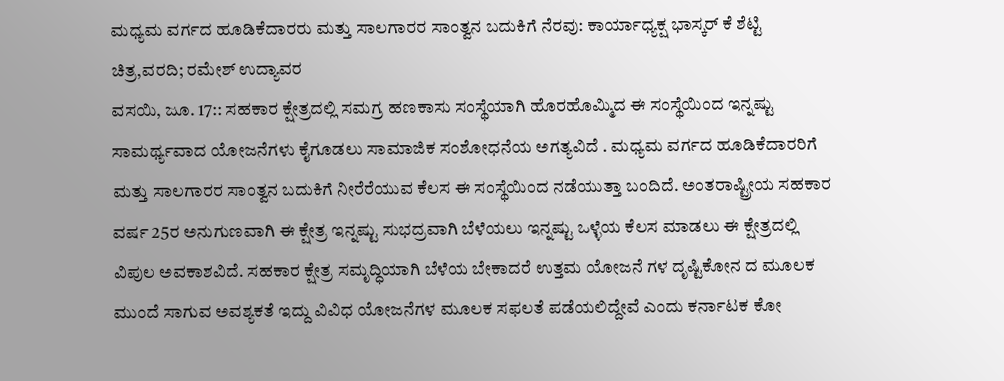ಮಧ್ಯಮ ವರ್ಗದ ಹೂಡಿಕೆದಾರರು ಮತ್ತು ಸಾಲಗಾರರ ಸಾಂತ್ವನ ಬದುಕಿಗೆ ನೆರವು: ಕಾರ್ಯಾಧ್ಯಕ್ಷ ಭಾಸ್ಕರ್ ಕೆ ಶೆಟ್ಟಿ
ಚಿತ್ರ,ವರದಿ; ರಮೇಶ್ ಉದ್ಯಾವರ
ವಸಯಿ, ಜೂ. 17:: ಸಹಕಾರ ಕ್ಷೇತ್ರದಲ್ಲಿ ಸಮಗ್ರ ಹಣಕಾಸು ಸಂಸ್ಥೆಯಾಗಿ ಹೊರಹೊಮ್ಮಿದ ಈ ಸಂಸ್ಥೆಯಿಂದ ಇನ್ನಷ್ಟು ಸಾಮರ್ಥ್ಯವಾದ ಯೋಜನೆಗಳು ಕೈಗೂಡಲು ಸಾಮಾಜಿಕ ಸಂಶೋಧನೆಯ ಅಗತ್ಯವಿದೆ . ಮಧ್ಯಮ ವರ್ಗದ ಹೂಡಿಕೆದಾರರಿಗೆ ಮತ್ತು ಸಾಲಗಾರರ ಸಾಂತ್ವನ ಬದುಕಿಗೆ ನೀರೆರೆಯುವ ಕೆಲಸ ಈ ಸಂಸ್ಥೆಯಿಂದ ನಡೆಯುತ್ತಾ ಬಂದಿದೆ. ಅಂತರಾಷ್ಟ್ರೀಯ ಸಹಕಾರ ವರ್ಷ 25ರ ಅನುಗುಣವಾಗಿ ಈ ಕ್ಷೇತ್ರ ಇನ್ನಷ್ಟು ಸುಭದ್ರವಾಗಿ ಬೆಳೆಯಲು ಇನ್ನಷ್ಟು ಒಳ್ಳೆಯ ಕೆಲಸ ಮಾಡಲು ಈ ಕ್ಷೇತ್ರದಲ್ಲಿ ವಿಪುಲ ಅವಕಾಶವಿದೆ. ಸಹಕಾರ ಕ್ಷೇತ್ರ ಸಮೃದ್ಧಿಯಾಗಿ ಬೆಳೆಯ ಬೇಕಾದರೆ ಉತ್ತಮ ಯೋಜನೆ ಗಳ ದೃಷ್ಟಿಕೋನ ದ ಮೂಲಕ ಮುಂದೆ ಸಾಗುವ ಅವಶ್ಯಕತೆ ಇದ್ದು ವಿವಿಧ ಯೋಜನೆಗಳ ಮೂಲಕ ಸಫಲತೆ ಪಡೆಯಲಿದ್ದೇವೆ ಎಂದು ಕರ್ನಾಟಕ ಕೋ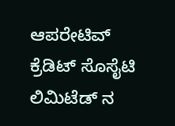ಆಪರೇಟಿವ್ ಕ್ರೆಡಿಟ್ ಸೊಸೈಟಿ ಲಿಮಿಟೆಡ್ ನ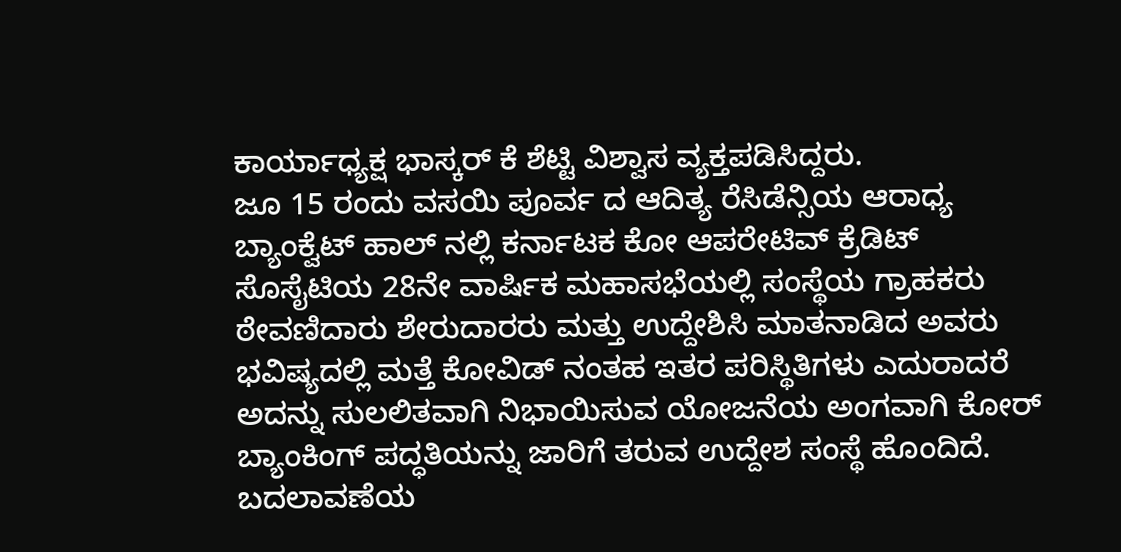ಕಾರ್ಯಾಧ್ಯಕ್ಷ ಭಾಸ್ಕರ್ ಕೆ ಶೆಟ್ಟಿ ವಿಶ್ವಾಸ ವ್ಯಕ್ತಪಡಿಸಿದ್ದರು.
ಜೂ 15 ರಂದು ವಸಯಿ ಪೂರ್ವ ದ ಆದಿತ್ಯ ರೆಸಿಡೆನ್ಸಿಯ ಆರಾಧ್ಯ ಬ್ಯಾಂಕ್ವೆಟ್ ಹಾಲ್ ನಲ್ಲಿ ಕರ್ನಾಟಕ ಕೋ ಆಪರೇಟಿವ್ ಕ್ರೆಡಿಟ್ ಸೊಸೈಟಿಯ 28ನೇ ವಾರ್ಷಿಕ ಮಹಾಸಭೆಯಲ್ಲಿ ಸಂಸ್ಥೆಯ ಗ್ರಾಹಕರು ಠೇವಣಿದಾರು ಶೇರುದಾರರು ಮತ್ತು ಉದ್ದೇಶಿಸಿ ಮಾತನಾಡಿದ ಅವರು ಭವಿಷ್ಯದಲ್ಲಿ ಮತ್ತೆ ಕೋವಿಡ್ ನಂತಹ ಇತರ ಪರಿಸ್ಥಿತಿಗಳು ಎದುರಾದರೆ ಅದನ್ನು ಸುಲಲಿತವಾಗಿ ನಿಭಾಯಿಸುವ ಯೋಜನೆಯ ಅಂಗವಾಗಿ ಕೋರ್ ಬ್ಯಾಂಕಿಂಗ್ ಪದ್ಧತಿಯನ್ನು ಜಾರಿಗೆ ತರುವ ಉದ್ದೇಶ ಸಂಸ್ಥೆ ಹೊಂದಿದೆ. ಬದಲಾವಣೆಯ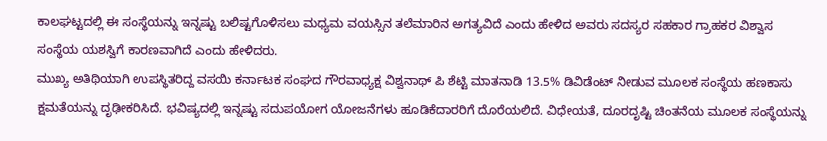ಕಾಲಘಟ್ಟದಲ್ಲಿ ಈ ಸಂಸ್ಥೆಯನ್ನು ಇನ್ನಷ್ಟು ಬಲಿಷ್ಟಗೊಳಿಸಲು ಮಧ್ಯಮ ವಯಸ್ಸಿನ ತಲೆಮಾರಿನ ಅಗತ್ಯವಿದೆ ಎಂದು ಹೇಳಿದ ಅವರು ಸದಸ್ಯರ ಸಹಕಾರ ಗ್ರಾಹಕರ ವಿಶ್ವಾಸ ಸಂಸ್ಥೆಯ ಯಶಸ್ವಿಗೆ ಕಾರಣವಾಗಿದೆ ಎಂದು ಹೇಳಿದರು.
ಮುಖ್ಯ ಅತಿಥಿಯಾಗಿ ಉಪಸ್ಥಿತರಿದ್ದ ವಸಯಿ ಕರ್ನಾಟಕ ಸಂಘದ ಗೌರವಾಧ್ಯಕ್ಷ ವಿಶ್ವನಾಥ್ ಪಿ ಶೆಟ್ಟಿ ಮಾತನಾಡಿ 13.5% ಡಿವಿಡೆಂಟ್ ನೀಡುವ ಮೂಲಕ ಸಂಸ್ಥೆಯ ಹಣಕಾಸು ಕ್ಷಮತೆಯನ್ನು ದೃಢೀಕರಿಸಿದೆ. ಭವಿಷ್ಯದಲ್ಲಿ ಇನ್ನಷ್ಟು ಸದುಪಯೋಗ ಯೋಜನೆಗಳು ಹೂಡಿಕೆದಾರರಿಗೆ ದೊರೆಯಲಿದೆ. ವಿಧೇಯತೆ, ದೂರದೃಷ್ಟಿ ಚಿಂತನೆಯ ಮೂಲಕ ಸಂಸ್ಥೆಯನ್ನು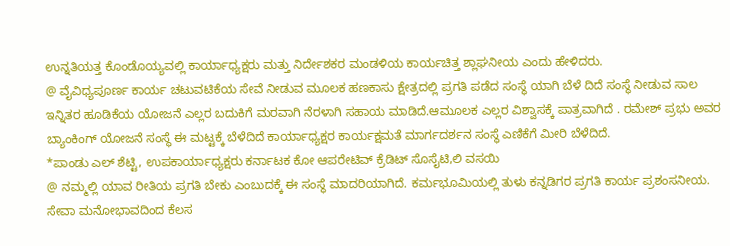ಉನ್ನತಿಯತ್ತ ಕೊಂಡೊಯ್ಯವಲ್ಲಿ ಕಾರ್ಯಾಧ್ಯಕ್ಷರು ಮತ್ತು ನಿರ್ದೇಶಕರ ಮಂಡಳಿಯ ಕಾರ್ಯಚಿತ್ತ ಶ್ಲಾಘನೀಯ ಎಂದು ಹೇಳಿದರು.
@ ವೈವಿಧ್ಯಪೂರ್ಣ ಕಾರ್ಯ ಚಟುವಟಿಕೆಯ ಸೇವೆ ನೀಡುವ ಮೂಲಕ ಹಣಕಾಸು ಕ್ಷೇತ್ರದಲ್ಲಿ ಪ್ರಗತಿ ಪಡೆದ ಸಂಸ್ಥೆ ಯಾಗಿ ಬೆಳೆ ದಿದೆ ಸಂಸ್ಥೆ ನೀಡುವ ಸಾಲ ಇನ್ನಿತರ ಹೂಡಿಕೆಯ ಯೋಜನೆ ಎಲ್ಲರ ಬದುಕಿಗೆ ಮರವಾಗಿ ನೆರಳಾಗಿ ಸಹಾಯ ಮಾಡಿದೆ.ಆಮೂಲಕ ಎಲ್ಲರ ವಿಶ್ವಾಸಕ್ಕೆ ಪಾತ್ರವಾಗಿದೆ . ರಮೇಶ್ ಪ್ರಭು ಅವರ ಬ್ಯಾಂಕಿಂಗ್ ಯೋಜನೆ ಸಂಸ್ಥೆ ಈ ಮಟ್ಟಕ್ಕೆ ಬೆಳೆದಿದೆ ಕಾರ್ಯಾಧ್ಯಕ್ಷರ ಕಾರ್ಯಕ್ಷಮತೆ ಮಾರ್ಗದರ್ಶನ ಸಂಸ್ಥೆ ಎಣಿಕೆಗೆ ಮೀರಿ ಬೆಳೆದಿದೆ.
*ಪಾಂಡು ಎಲ್ ಶೆಟ್ಟಿ, ಉಪಕಾರ್ಯಾಧ್ಯಕ್ಷರು ಕರ್ನಾಟಕ ಕೋ ಆಪರೇಟಿವ್ ಕ್ರೆಡಿಟ್ ಸೊಸೈಟಿ,ಲಿ ವಸಯಿ
@ ನಮ್ಮಲ್ಲಿ ಯಾವ ರೀತಿಯ ಪ್ರಗತಿ ಬೇಕು ಎಂಬುದಕ್ಕೆ ಈ ಸಂಸ್ಥೆ ಮಾದರಿಯಾಗಿದೆ. ಕರ್ಮಭೂಮಿಯಲ್ಲಿ ತುಳು ಕನ್ನಡಿಗರ ಪ್ರಗತಿ ಕಾರ್ಯ ಪ್ರಶಂಸನೀಯ. ಸೇವಾ ಮನೋಭಾವದಿಂದ ಕೆಲಸ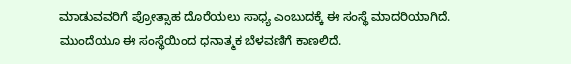ಮಾಡುವವರಿಗೆ ಪ್ರೋತ್ಸಾಹ ದೊರೆಯಲು ಸಾಧ್ಯ ಎಂಬುದಕ್ಕೆ ಈ ಸಂಸ್ಥೆ ಮಾದರಿಯಾಗಿದೆ. ಮುಂದೆಯೂ ಈ ಸಂಸ್ಥೆಯಿಂದ ಧನಾತ್ಮಕ ಬೆಳವಣಿಗೆ ಕಾಣಲಿದೆ.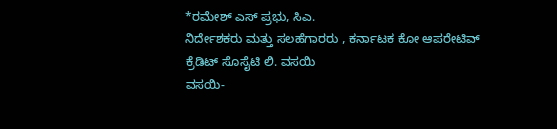*ರಮೇಶ್ ಎಸ್ ಪ್ರಭು, ಸಿಎ.
ನಿರ್ದೇಶಕರು ಮತ್ತು ಸಲಹೆಗಾರರು , ಕರ್ನಾಟಕ ಕೋ ಆಪರೇಟಿವ್ ಕ್ರೆಡಿಟ್ ಸೊಸೈಟಿ ಲಿ. ವಸಯಿ
ವಸಯಿ-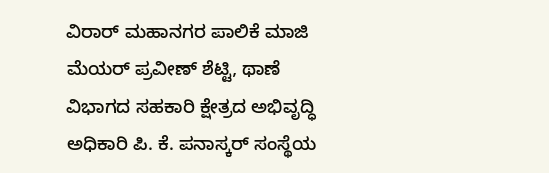ವಿರಾರ್ ಮಹಾನಗರ ಪಾಲಿಕೆ ಮಾಜಿ ಮೆಯರ್ ಪ್ರವೀಣ್ ಶೆಟ್ಟಿ, ಥಾಣೆ ವಿಭಾಗದ ಸಹಕಾರಿ ಕ್ಷೇತ್ರದ ಅಭಿವೃದ್ಧಿ ಅಧಿಕಾರಿ ಪಿ. ಕೆ. ಪನಾಸ್ಕರ್ ಸಂಸ್ಥೆಯ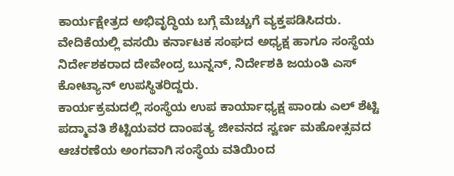ಕಾರ್ಯಕ್ಷೇತ್ರದ ಅಭಿವೃದ್ಧಿಯ ಬಗ್ಗೆ ಮೆಚ್ಚುಗೆ ವ್ಯಕ್ತಪಡಿಸಿದರು.
ವೇದಿಕೆಯಲ್ಲಿ ವಸಯಿ ಕರ್ನಾಟಕ ಸಂಘದ ಅಧ್ಯಕ್ಷ ಹಾಗೂ ಸಂಸ್ಥೆಯ ನಿರ್ದೇಶಕರಾದ ದೇವೇಂದ್ರ ಬುನ್ನನ್, ನಿರ್ದೇಶಕಿ ಜಯಂತಿ ಎಸ್ ಕೋಟ್ಯಾನ್ ಉಪಸ್ಥಿತರಿದ್ದರು.
ಕಾರ್ಯಕ್ರಮದಲ್ಲಿ ಸಂಸ್ಥೆಯ ಉಪ ಕಾರ್ಯಾಧ್ಯಕ್ಷ ಪಾಂಡು ಎಲ್ ಶೆಟ್ಟಿ ಪದ್ಮಾವತಿ ಶೆಟ್ಟಿಯವರ ದಾಂಪತ್ಯ ಜೀವನದ ಸ್ವರ್ಣ ಮಹೋತ್ಸವದ ಆಚರಣೆಯ ಅಂಗವಾಗಿ ಸಂಸ್ಥೆಯ ವತಿಯಿಂದ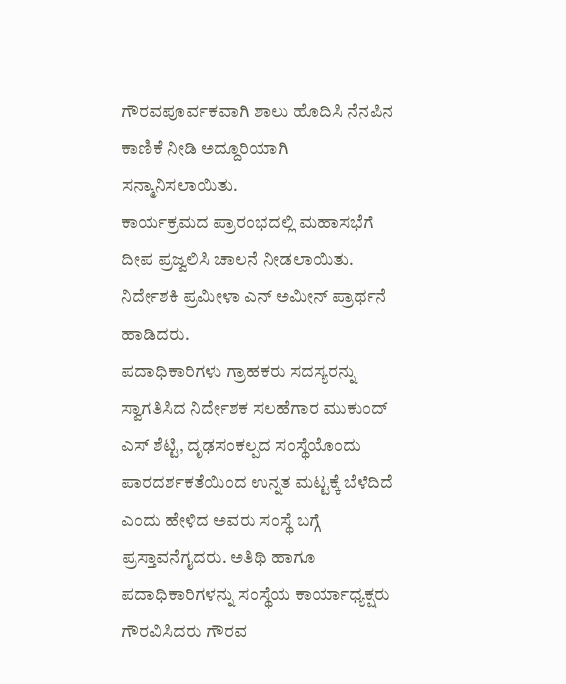ಗೌರವಪೂರ್ವಕವಾಗಿ ಶಾಲು ಹೊದಿಸಿ ನೆನಪಿನ ಕಾಣಿಕೆ ನೀಡಿ ಅದ್ದೂರಿಯಾಗಿ ಸನ್ಮಾನಿಸಲಾಯಿತು.
ಕಾರ್ಯಕ್ರಮದ ಪ್ರಾರಂಭದಲ್ಲಿ ಮಹಾಸಭೆಗೆ ದೀಪ ಪ್ರಜ್ವಲಿಸಿ ಚಾಲನೆ ನೀಡಲಾಯಿತು. ನಿರ್ದೇಶಕಿ ಪ್ರಮೀಳಾ ಎನ್ ಅಮೀನ್ ಪ್ರಾರ್ಥನೆ ಹಾಡಿದರು.
ಪದಾಧಿಕಾರಿಗಳು ಗ್ರಾಹಕರು ಸದಸ್ಯರನ್ನು ಸ್ವಾಗತಿಸಿದ ನಿರ್ದೇಶಕ ಸಲಹೆಗಾರ ಮುಕುಂದ್ ಎಸ್ ಶೆಟ್ಟಿ, ದೃಢಸಂಕಲ್ಪದ ಸಂಸ್ಥೆಯೊಂದು ಪಾರದರ್ಶಕತೆಯಿಂದ ಉನ್ನತ ಮಟ್ಟಕ್ಕೆ ಬೆಳೆದಿದೆ ಎಂದು ಹೇಳಿದ ಅವರು ಸಂಸ್ಥೆ ಬಗ್ಗೆ ಪ್ರಸ್ತಾವನೆಗೖದರು. ಅತಿಥಿ ಹಾಗೂ ಪದಾಧಿಕಾರಿಗಳನ್ನು ಸಂಸ್ಥೆಯ ಕಾರ್ಯಾಧ್ಯಕ್ಷರು ಗೌರವಿಸಿದರು ಗೌರವ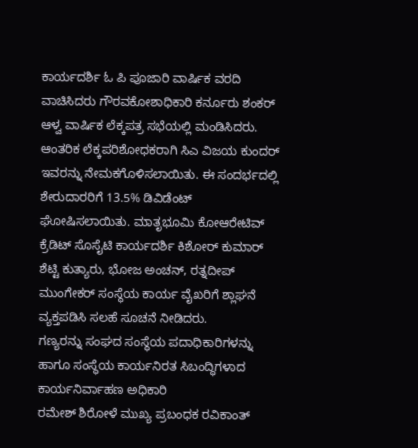ಕಾರ್ಯದರ್ಶಿ ಓ ಪಿ ಪೂಜಾರಿ ವಾರ್ಷಿಕ ವರದಿ ವಾಚಿಸಿದರು ಗೌರವಕೋಶಾಧಿಕಾರಿ ಕರ್ನೂರು ಶಂಕರ್ ಆಳ್ವ ವಾರ್ಷಿಕ ಲೆಕ್ಕಪತ್ರ ಸಭೆಯಲ್ಲಿ ಮಂಡಿಸಿದರು.
ಆಂತರಿಕ ಲೆಕ್ಕಪರಿಶೋಧಕರಾಗಿ ಸಿಎ ವಿಜಯ ಕುಂದರ್ ಇವರನ್ನು ನೇಮಕಗೊಳಿಸಲಾಯಿತು. ಈ ಸಂದರ್ಭದಲ್ಲಿ ಶೇರುದಾರರಿಗೆ 13.5% ಡಿವಿಡೆಂಟ್ ಘೋಷಿಸಲಾಯಿತು. ಮಾತೃಭೂಮಿ ಕೋಆರೇಟಿವ್ ಕ್ರೆಡಿಟ್ ಸೊಸೈಟಿ ಕಾರ್ಯದರ್ಶಿ ಕಿಶೋರ್ ಕುಮಾರ್ ಶೆಟ್ಟಿ ಕುತ್ಯಾರು, ಭೋಜ ಅಂಚನ್, ರತ್ನದೀಪ್ ಮುಂಗೇಕರ್ ಸಂಸ್ಥೆಯ ಕಾರ್ಯ ವೈಖರಿಗೆ ಶ್ಲಾಘನೆ ವ್ಯಕ್ತಪಡಿಸಿ ಸಲಹೆ ಸೂಚನೆ ನೀಡಿದರು.
ಗಣ್ಯರನ್ನು ಸಂಘದ ಸಂಸ್ಥೆಯ ಪದಾಧಿಕಾರಿಗಳನ್ನು ಹಾಗೂ ಸಂಸ್ಥೆಯ ಕಾರ್ಯನಿರತ ಸಿಬಂದ್ಧಿಗಳಾದ ಕಾರ್ಯನಿರ್ವಾಹಣ ಅಧಿಕಾರಿ
ರಮೇಶ್ ಶಿರೋಳೆ ಮುಖ್ಯ ಪ್ರಬಂಧಕ ರವಿಕಾಂತ್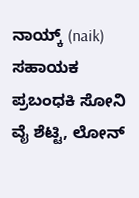ನಾಯ್ಕ್ (naik) ಸಹಾಯಕ ಪ್ರಬಂಧಕಿ ಸೋನಿ ವೈ ಶೆಟ್ಟಿ, ಲೋನ್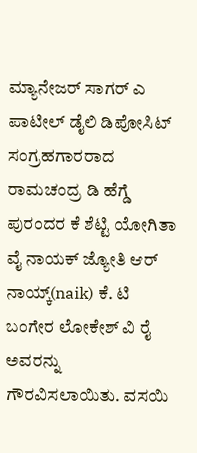ಮ್ಯಾನೇಜರ್ ಸಾಗರ್ ಎ ಪಾಟೀಲ್ ಡೈಲಿ ಡಿಪೋಸಿಟ್ ಸಂಗ್ರಹಗಾರರಾದ ರಾಮಚಂದ್ರ ಡಿ ಹೆಗ್ಡೆ ಪುರಂದರ ಕೆ ಶೆಟ್ಟಿ ಯೋಗಿತಾ ವೈ ನಾಯಕ್ ಜ್ಯೋತಿ ಆರ್ ನಾಯ್ಕ್(naik) ಕೆ. ಟಿ ಬಂಗೇರ ಲೋಕೇಶ್ ವಿ ರೈ ಅವರನ್ನು ಗೌರವಿಸಲಾಯಿತು. ವಸಯಿ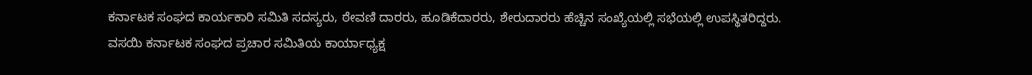ಕರ್ನಾಟಕ ಸಂಘದ ಕಾರ್ಯಕಾರಿ ಸಮಿತಿ ಸದಸ್ಯರು, ಠೇವಣಿ ದಾರರು, ಹೂಡಿಕೆದಾರರು, ಶೇರುದಾರರು ಹೆಚ್ಚಿನ ಸಂಖ್ಯೆಯಲ್ಲಿ ಸಭೆಯಲ್ಲಿ ಉಪಸ್ಥಿತರಿದ್ದರು.
ವಸಯಿ ಕರ್ನಾಟಕ ಸಂಘದ ಪ್ರಚಾರ ಸಮಿತಿಯ ಕಾರ್ಯಾಧ್ಯಕ್ಷ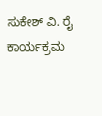ಸುಕೇಶ್ ವಿ. ರೈ ಕಾರ್ಯಕ್ರಮ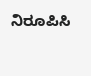ನಿರೂಪಿಸಿ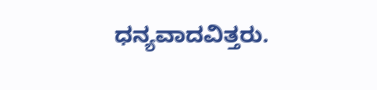ಧನ್ಯವಾದವಿತ್ತರು.